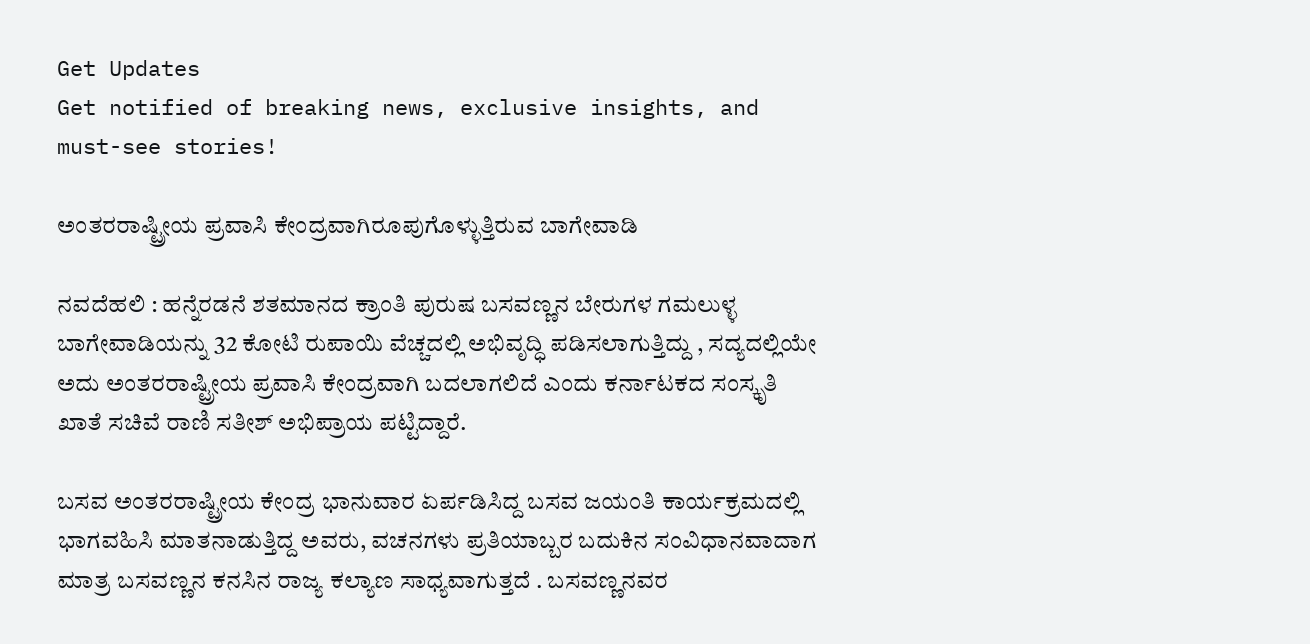Get Updates
Get notified of breaking news, exclusive insights, and must-see stories!

ಅಂತರರಾಷ್ಟ್ರೀಯ ಪ್ರವಾಸಿ ಕೇಂದ್ರವಾಗಿರೂಪುಗೊಳ್ಳುತ್ತಿರುವ ಬಾಗೇವಾಡಿ

ನವದೆಹಲಿ : ಹನ್ನೆರಡನೆ ಶತಮಾನದ ಕ್ರಾಂತಿ ಪುರುಷ ಬಸವಣ್ಣನ ಬೇರುಗಳ ಗಮಲುಳ್ಳ ಬಾಗೇವಾಡಿಯನ್ನು 32 ಕೋಟಿ ರುಪಾಯಿ ವೆಚ್ಚದಲ್ಲಿ ಅಭಿವೃದ್ಧಿ ಪಡಿಸಲಾಗುತ್ತಿದ್ದು , ಸದ್ಯದಲ್ಲಿಯೇ ಅದು ಅಂತರರಾಷ್ಟ್ರೀಯ ಪ್ರವಾಸಿ ಕೇಂದ್ರವಾಗಿ ಬದಲಾಗಲಿದೆ ಎಂದು ಕರ್ನಾಟಕದ ಸಂಸ್ಕೃತಿ ಖಾತೆ ಸಚಿವೆ ರಾಣಿ ಸತೀಶ್‌ ಅಭಿಪ್ರಾಯ ಪಟ್ಟಿದ್ದಾರೆ.

ಬಸವ ಅಂತರರಾಷ್ಟ್ರೀಯ ಕೇಂದ್ರ ಭಾನುವಾರ ಏರ್ಪಡಿಸಿದ್ದ ಬಸವ ಜಯಂತಿ ಕಾರ್ಯಕ್ರಮದಲ್ಲಿ ಭಾಗವಹಿಸಿ ಮಾತನಾಡುತ್ತಿದ್ದ ಅವರು, ವಚನಗಳು ಪ್ರತಿಯಾಬ್ಬರ ಬದುಕಿನ ಸಂವಿಧಾನವಾದಾಗ ಮಾತ್ರ ಬಸವಣ್ಣನ ಕನಸಿನ ರಾಜ್ಯ ಕಲ್ಯಾಣ ಸಾಧ್ಯವಾಗುತ್ತದೆ . ಬಸವಣ್ಣನವರ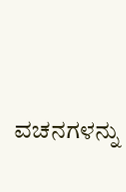ವಚನಗಳನ್ನು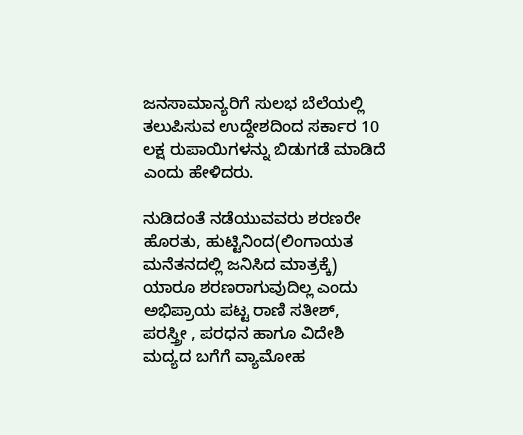ಜನಸಾಮಾನ್ಯರಿಗೆ ಸುಲಭ ಬೆಲೆಯಲ್ಲಿ ತಲುಪಿಸುವ ಉದ್ದೇಶದಿಂದ ಸರ್ಕಾರ 10 ಲಕ್ಷ ರುಪಾಯಿಗಳನ್ನು ಬಿಡುಗಡೆ ಮಾಡಿದೆ ಎಂದು ಹೇಳಿದರು.

ನುಡಿದಂತೆ ನಡೆಯುವವರು ಶರಣರೇ ಹೊರತು, ಹುಟ್ಟಿನಿಂದ(ಲಿಂಗಾಯತ ಮನೆತನದಲ್ಲಿ ಜನಿಸಿದ ಮಾತ್ರಕ್ಕೆ) ಯಾರೂ ಶರಣರಾಗುವುದಿಲ್ಲ ಎಂದು ಅಭಿಪ್ರಾಯ ಪಟ್ಟ ರಾಣಿ ಸತೀಶ್‌, ಪರಸ್ತ್ರೀ , ಪರಧನ ಹಾಗೂ ವಿದೇಶಿ ಮದ್ಯದ ಬಗೆಗೆ ವ್ಯಾಮೋಹ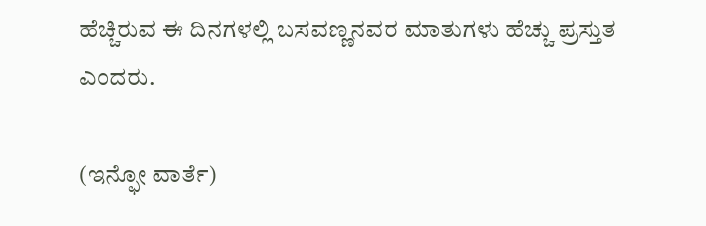ಹೆಚ್ಚಿರುವ ಈ ದಿನಗಳಲ್ಲಿ ಬಸವಣ್ಣನವರ ಮಾತುಗಳು ಹೆಚ್ಚು ಪ್ರಸ್ತುತ ಎಂದರು.

(ಇನ್ಫೋ ವಾರ್ತೆ)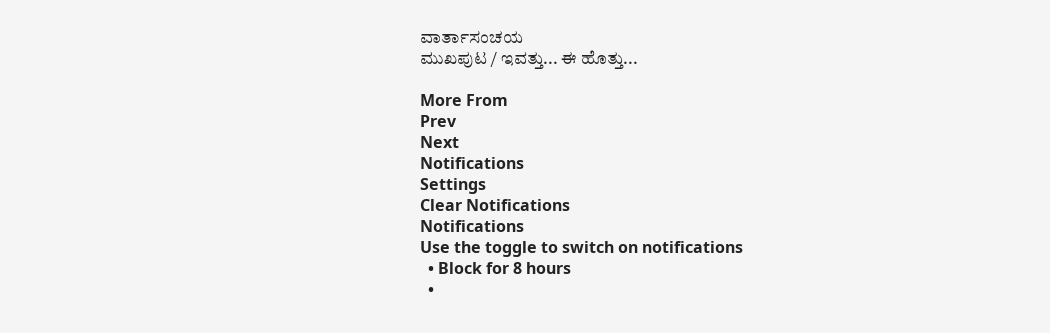ವಾರ್ತಾಸಂಚಯ
ಮುಖಪುಟ / ಇವತ್ತು... ಈ ಹೊತ್ತು...

More From
Prev
Next
Notifications
Settings
Clear Notifications
Notifications
Use the toggle to switch on notifications
  • Block for 8 hours
  •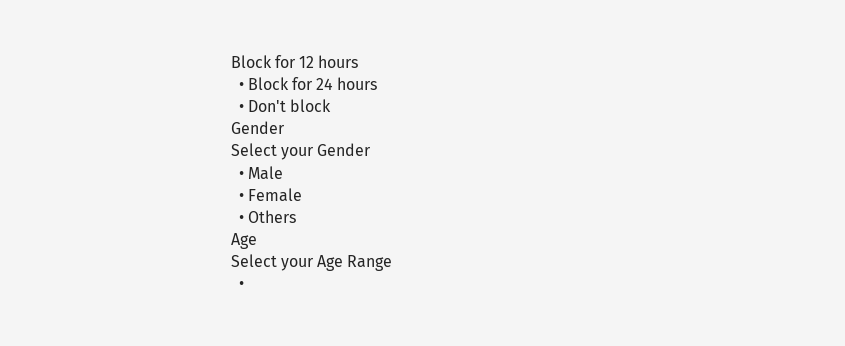Block for 12 hours
  • Block for 24 hours
  • Don't block
Gender
Select your Gender
  • Male
  • Female
  • Others
Age
Select your Age Range
  •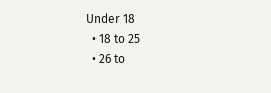Under 18
  • 18 to 25
  • 26 to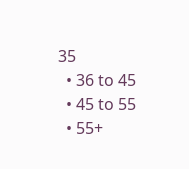35
  • 36 to 45
  • 45 to 55
  • 55+